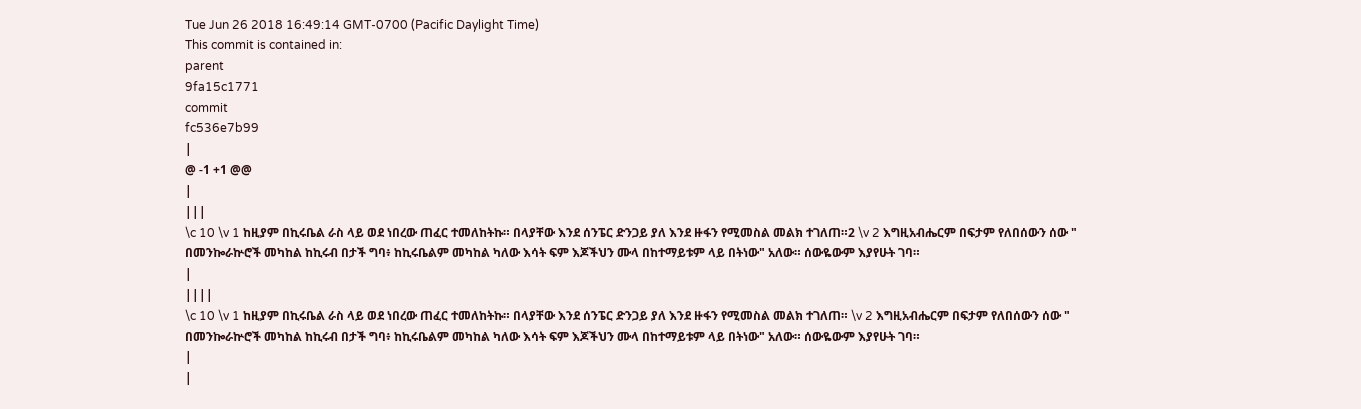Tue Jun 26 2018 16:49:14 GMT-0700 (Pacific Daylight Time)
This commit is contained in:
parent
9fa15c1771
commit
fc536e7b99
|
@ -1 +1 @@
|
|||
\c 10 \v 1 ከዚያም በኪሩቤል ራስ ላይ ወደ ነበረው ጠፈር ተመለከትኩ። በላያቸው እንደ ሰንፔር ድንጋይ ያለ እንደ ዙፋን የሚመስል መልክ ተገለጠ።2 \v 2 እግዚአብሔርም በፍታም የለበሰውን ሰው " በመንኰራኵሮች መካከል ከኪሩብ በታች ግባ፥ ከኪሩቤልም መካከል ካለው እሳት ፍም እጆችህን ሙላ በከተማይቱም ላይ በትነው" አለው። ሰውዬውም እያየሁት ገባ።
|
||||
\c 10 \v 1 ከዚያም በኪሩቤል ራስ ላይ ወደ ነበረው ጠፈር ተመለከትኩ። በላያቸው እንደ ሰንፔር ድንጋይ ያለ እንደ ዙፋን የሚመስል መልክ ተገለጠ። \v 2 እግዚአብሔርም በፍታም የለበሰውን ሰው " በመንኰራኵሮች መካከል ከኪሩብ በታች ግባ፥ ከኪሩቤልም መካከል ካለው እሳት ፍም እጆችህን ሙላ በከተማይቱም ላይ በትነው" አለው። ሰውዬውም እያየሁት ገባ።
|
|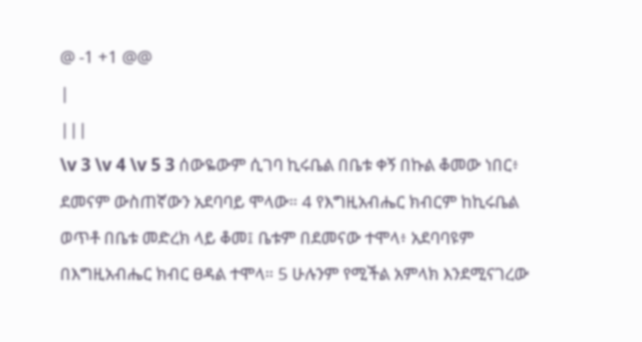@ -1 +1 @@
|
|||
\v 3 \v 4 \v 5 3 ሰውዬውም ሲገባ ኪሩቤል በቤቱ ቀኝ በኩል ቆመው ነበር፥ ደመናም ውስጠኛውን አደባባይ ሞላው። 4 የእግዚአብሔር ክብርም ከኪሩቤል ወጥቶ በቤቱ መድረክ ላይ ቆመ፤ ቤቱም በደመናው ተሞላ፥ አደባባዩም በእግዚአብሔር ክብር ፀዳል ተሞላ። 5 ሁሉንም የሚችል አምላክ እንደሚናገረው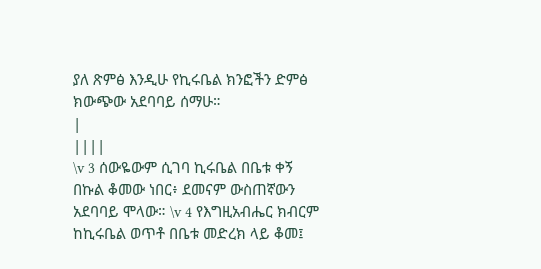ያለ ጽምፅ እንዲሁ የኪሩቤል ክንፎችን ድምፅ ክውጭው አደባባይ ሰማሁ።
|
||||
\v 3 ሰውዬውም ሲገባ ኪሩቤል በቤቱ ቀኝ በኩል ቆመው ነበር፥ ደመናም ውስጠኛውን አደባባይ ሞላው። \v 4 የእግዚአብሔር ክብርም ከኪሩቤል ወጥቶ በቤቱ መድረክ ላይ ቆመ፤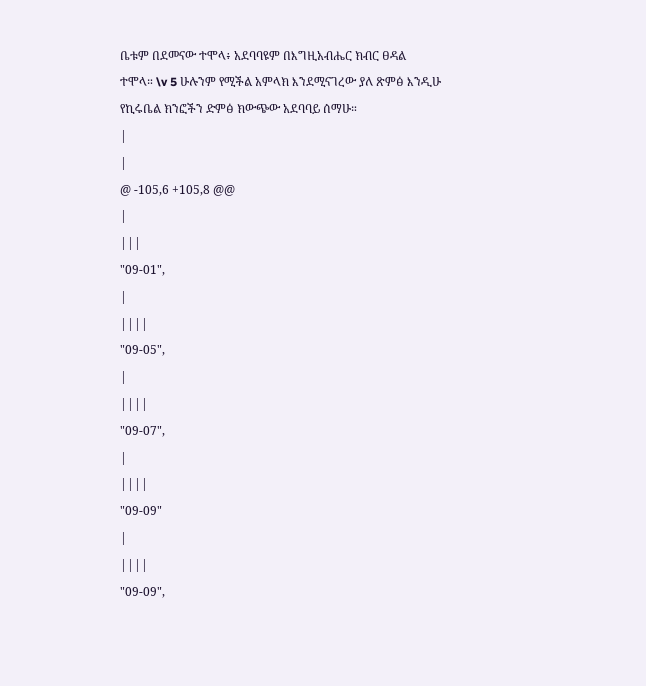ቤቱም በደመናው ተሞላ፥ አደባባዩም በእግዚአብሔር ክብር ፀዳል ተሞላ። \v 5 ሁሉንም የሚችል አምላክ እንደሚናገረው ያለ ጽምፅ እንዲሁ የኪሩቤል ክንፎችን ድምፅ ክውጭው አደባባይ ሰማሁ።
|
|
@ -105,6 +105,8 @@
|
|||
"09-01",
|
||||
"09-05",
|
||||
"09-07",
|
||||
"09-09"
|
||||
"09-09",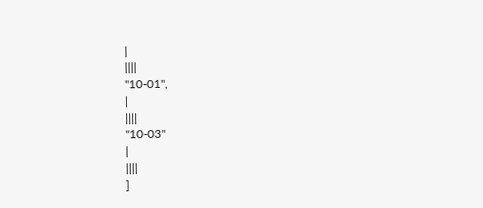|
||||
"10-01",
|
||||
"10-03"
|
||||
]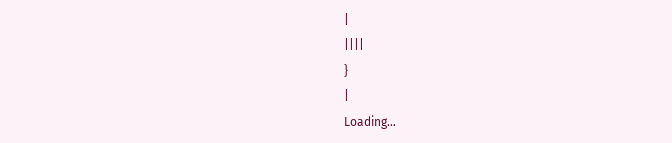|
||||
}
|
Loading…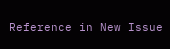Reference in New Issue